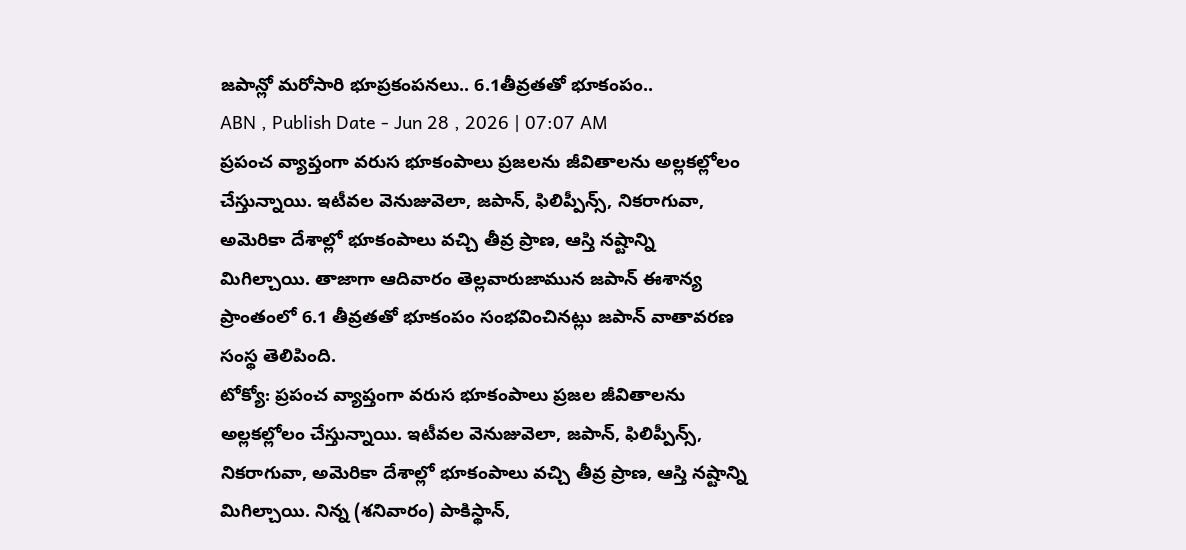జపాన్లో మరోసారి భూప్రకంపనలు.. 6.1తీవ్రతతో భూకంపం..
ABN , Publish Date - Jun 28 , 2026 | 07:07 AM
ప్రపంచ వ్యాప్తంగా వరుస భూకంపాలు ప్రజలను జీవితాలను అల్లకల్లోలం చేస్తున్నాయి. ఇటీవల వెనుజువెలా, జపాన్, ఫిలిప్పీన్స్, నికరాగువా, అమెరికా దేశాల్లో భూకంపాలు వచ్చి తీవ్ర ప్రాణ, ఆస్తి నష్టాన్ని మిగిల్చాయి. తాజాగా ఆదివారం తెల్లవారుజామున జపాన్ ఈశాన్య ప్రాంతంలో 6.1 తీవ్రతతో భూకంపం సంభవించినట్లు జపాన్ వాతావరణ సంస్థ తెలిపింది.
టోక్యో: ప్రపంచ వ్యాప్తంగా వరుస భూకంపాలు ప్రజల జీవితాలను అల్లకల్లోలం చేస్తున్నాయి. ఇటీవల వెనుజువెలా, జపాన్, ఫిలిప్పీన్స్, నికరాగువా, అమెరికా దేశాల్లో భూకంపాలు వచ్చి తీవ్ర ప్రాణ, ఆస్తి నష్టాన్ని మిగిల్చాయి. నిన్న (శనివారం) పాకిస్థాన్,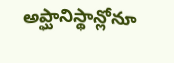అప్ఘానిస్థాన్లోనూ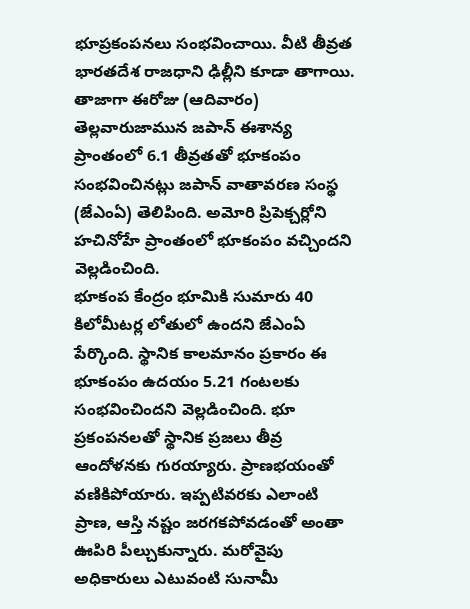భూప్రకంపనలు సంభవించాయి. వీటి తీవ్రత భారతదేశ రాజధాని ఢిల్లీని కూడా తాగాయి. తాజాగా ఈరోజు (ఆదివారం) తెల్లవారుజామున జపాన్ ఈశాన్య ప్రాంతంలో 6.1 తీవ్రతతో భూకంపం సంభవించినట్లు జపాన్ వాతావరణ సంస్థ (జేఎంఏ) తెలిపింది. అమోరి ప్రిపెక్చర్లోని హచినోహే ప్రాంతంలో భూకంపం వచ్చిందని వెల్లడించింది.
భూకంప కేంద్రం భూమికి సుమారు 40 కిలోమీటర్ల లోతులో ఉందని జేఎంఏ పేర్కొంది. స్థానిక కాలమానం ప్రకారం ఈ భూకంపం ఉదయం 5.21 గంటలకు సంభవించిందని వెల్లడించింది. భూ ప్రకంపనలతో స్థానిక ప్రజలు తీవ్ర ఆందోళనకు గురయ్యారు. ప్రాణభయంతో వణికిపోయారు. ఇప్పటివరకు ఎలాంటి ప్రాణ, ఆస్తి నష్టం జరగకపోవడంతో అంతా ఊపిరి పీల్చుకున్నారు. మరోవైపు అధికారులు ఎటువంటి సునామీ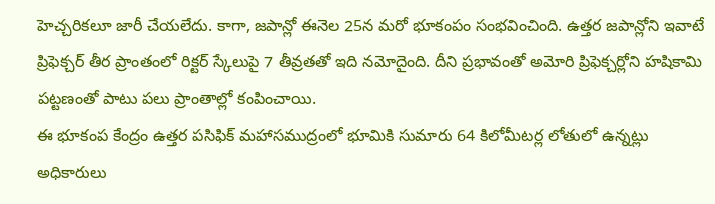హెచ్చరికలూ జారీ చేయలేదు. కాగా, జపాన్లో ఈనెల 25న మరో భూకంపం సంభవించింది. ఉత్తర జపాన్లోని ఇవాటే ప్రిఫెక్చర్ తీర ప్రాంతంలో రిక్టర్ స్కేలుపై 7 తీవ్రతతో ఇది నమోదైంది. దీని ప్రభావంతో అమోరి ప్రిఫెక్చర్లోని హషికామి పట్టణంతో పాటు పలు ప్రాంతాల్లో కంపించాయి.
ఈ భూకంప కేంద్రం ఉత్తర పసిఫిక్ మహాసముద్రంలో భూమికి సుమారు 64 కిలోమీటర్ల లోతులో ఉన్నట్లు అధికారులు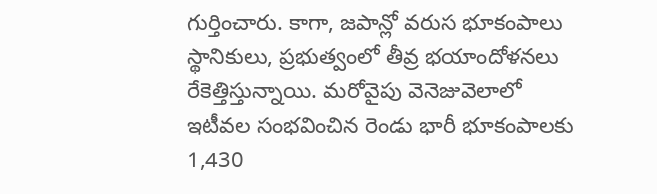గుర్తించారు. కాగా, జపాన్లో వరుస భూకంపాలు స్థానికులు, ప్రభుత్వంలో తీవ్ర భయాందోళనలు రేకెత్తిస్తున్నాయి. మరోవైపు వెనెజువెలాలో ఇటీవల సంభవించిన రెండు భారీ భూకంపాలకు 1,430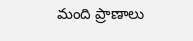మంది ప్రాణాలు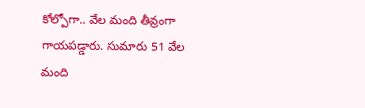కోల్పోగా.. వేల మంది తీవ్రంగా గాయపడ్డారు. సుమారు 51 వేల మంది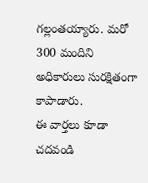గల్లంతయ్యారు. మరో 300 మందిని అధికారులు సురక్షితంగా కాపాడారు.
ఈ వార్తలు కూడా చదవండి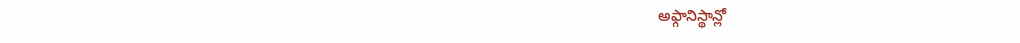అఫ్గానిస్థాన్లో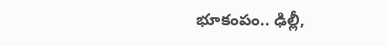భూకంపం.. ఢిల్లీ,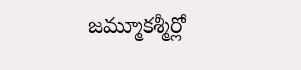జమ్మూకశ్మీర్లో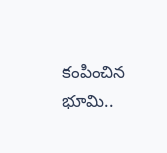కంపించిన భూమి..